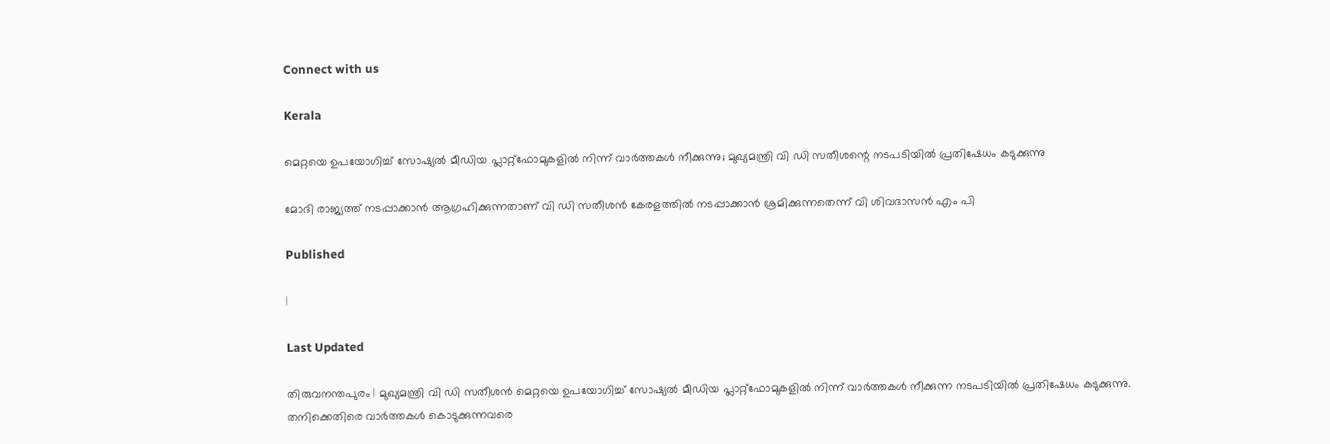Connect with us

Kerala

മെറ്റയെ ഉപയോഗിച്ച് സോഷ്യല്‍ മീഡിയ പ്ലാറ്റ്ഫോമുകളില്‍ നിന്ന് വാര്‍ത്തകള്‍ നീക്കുന്നു; മുഖ്യമന്ത്രി വി ഡി സതീശന്റെ നടപടിയില്‍ പ്രതിഷേധം കടുക്കുന്നു

മോദി രാജ്യത്ത് നടപ്പാക്കാന്‍ ആഗ്രഹിക്കുന്നതാണ് വി ഡി സതീശന്‍ കേരളത്തില്‍ നടപ്പാക്കാന്‍ ശ്രമിക്കുന്നതെന്ന് വി ശിവദാസന്‍ എം പി

Published

|

Last Updated

തിരുവനന്തപുരം | മുഖ്യമന്ത്രി വി ഡി സതീശന്‍ മെറ്റയെ ഉപയോഗിച്ച് സോഷ്യല്‍ മീഡിയ പ്ലാറ്റ്ഫോമുകളില്‍ നിന്ന് വാര്‍ത്തകള്‍ നീക്കുന്ന നടപടിയില്‍ പ്രതിഷേധം കടുക്കുന്നു. തനിക്കെതിരെ വാര്‍ത്തകള്‍ കൊടുക്കുന്നവരെ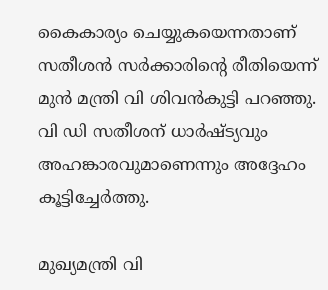കൈകാര്യം ചെയ്യുകയെന്നതാണ് സതീശന്‍ സര്‍ക്കാരിന്റെ രീതിയെന്ന് മുന്‍ മന്ത്രി വി ശിവന്‍കുട്ടി പറഞ്ഞു. വി ഡി സതീശന് ധാര്‍ഷ്ട്യവും അഹങ്കാരവുമാണെന്നും അദ്ദേഹം കൂട്ടിച്ചേര്‍ത്തു.

മുഖ്യമന്ത്രി വി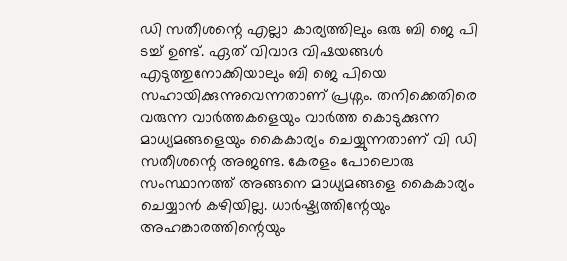ഡി സതീശന്റെ എല്ലാ കാര്യത്തിലും ഒരു ബി ജെ പി ടച്ച് ഉണ്ട്. ഏത് വിവാദ വിഷയങ്ങള്‍ എടുത്തുനോക്കിയാലും ബി ജെ പിയെ സഹായിക്കുന്നുവെന്നതാണ് പ്രശ്നം. തനിക്കെതിരെ വരുന്ന വാര്‍ത്തകളെയും വാര്‍ത്ത കൊടുക്കുന്ന മാധ്യമങ്ങളെയും കൈകാര്യം ചെയ്യുന്നതാണ് വി ഡി സതീശന്റെ അജണ്ട. കേരളം പോലൊരു സംസ്ഥാനത്ത് അങ്ങനെ മാധ്യമങ്ങളെ കൈകാര്യം ചെയ്യാന്‍ കഴിയില്ല. ധാര്‍ഷ്ട്യത്തിന്റേയും അഹങ്കാരത്തിന്റെയും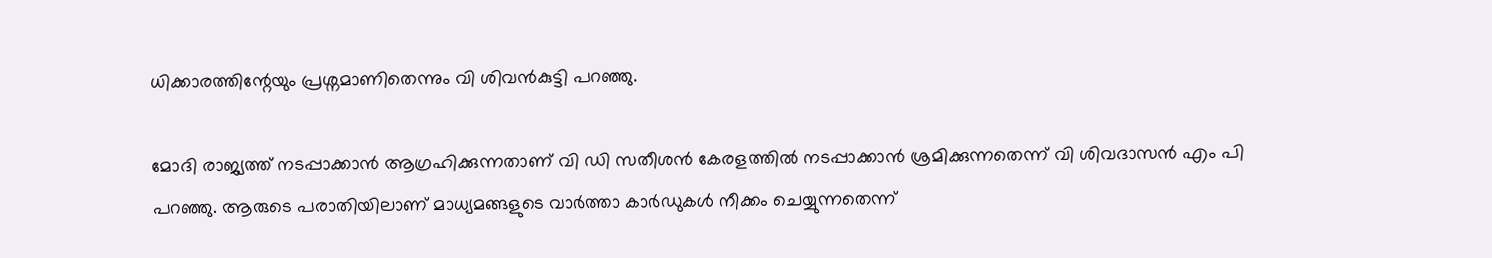ധിക്കാരത്തിന്റേയും പ്രശ്നമാണിതെന്നും വി ശിവന്‍കുട്ടി പറഞ്ഞു.

മോദി രാജ്യത്ത് നടപ്പാക്കാന്‍ ആഗ്രഹിക്കുന്നതാണ് വി ഡി സതീശന്‍ കേരളത്തില്‍ നടപ്പാക്കാന്‍ ശ്രമിക്കുന്നതെന്ന് വി ശിവദാസന്‍ എം പി പറഞ്ഞു. ആരുടെ പരാതിയിലാണ് മാധ്യമങ്ങളുടെ വാര്‍ത്താ കാര്‍ഡുകള്‍ നീക്കം ചെയ്യുന്നതെന്ന്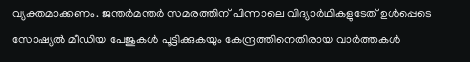വ്യക്തമാക്കണം. ജന്തര്‍മന്തര്‍ സമരത്തിന് പിന്നാലെ വിദ്യാര്‍ഥികളുടേത് ഉള്‍പ്പെടെ സോഷ്യല്‍ മീഡിയ പേജുകള്‍ പൂട്ടിക്കുകയും കേന്ദ്രത്തിനെതിരായ വാര്‍ത്തകള്‍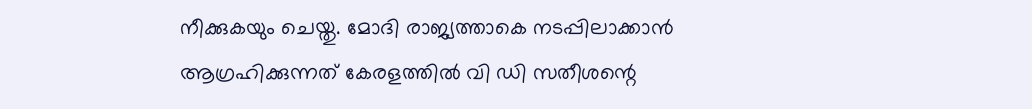നീക്കുകയും ചെയ്തു. മോദി രാജ്യത്താകെ നടപ്പിലാക്കാന്‍ ആഗ്രഹിക്കുന്നത് കേരളത്തില്‍ വി ഡി സതീശന്റെ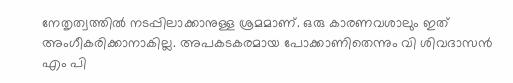നേതൃത്വത്തില്‍ നടപ്പിലാക്കാനുള്ള ശ്രമമാണ്. ഒരു കാരണവശാലും ഇത് അംഗീകരിക്കാനാകില്ല. അപകടകരമായ പോക്കാണിതെന്നും വി ശിവദാസന്‍ എം പി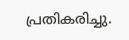പ്രതികരിച്ചു.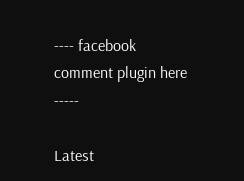---- facebook comment plugin here -----

Latest